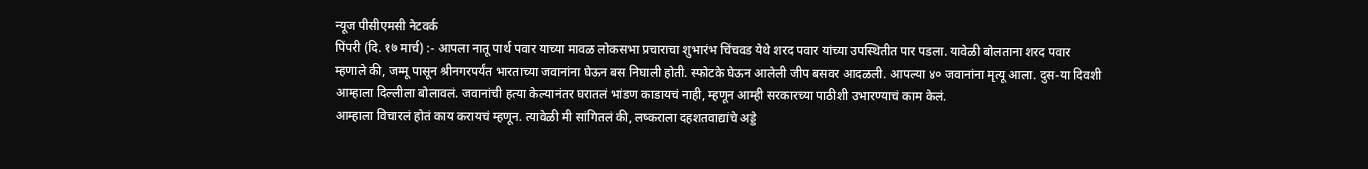न्यूज पीसीएमसी नेटवर्क
पिंपरी (दि. १७ मार्च) :- आपला नातू पार्थ पवार याच्या मावळ लोकसभा प्रचाराचा शुभारंभ चिंचवड येथे शरद पवार यांच्या उपस्थितीत पार पडला. यावेळी बोलताना शरद पवार म्हणाले की, जम्मू पासून श्रीनगरपर्यंत भारताच्या जवानांना घेऊन बस निघाली होती. स्फोटके घेऊन आलेली जीप बसवर आदळली. आपल्या ४० जवानांना मृत्यू आला. दुस-या दिवशी आम्हाला दिल्लीला बोलावलं. जवानांची हत्या केल्यानंतर घरातलं भांडण काडायचं नाही, म्हणून आम्ही सरकारच्या पाठीशी उभारण्याचं काम केलं.
आम्हाला विचारलं होतं काय करायचं म्हणून. त्यावेळी मी सांगितलं की, लष्कराला दहशतवाद्यांचे अड्डे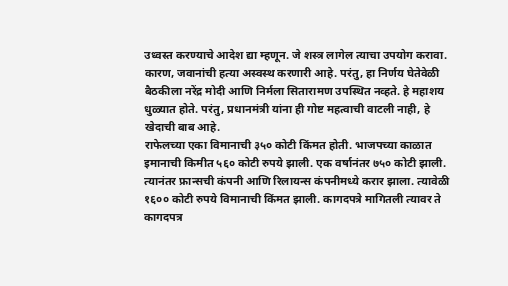उध्वस्त करण्याचे आदेश द्या म्हणून. जे शस्त्र लागेल त्याचा उपयोग करावा. कारण, जवानांची हत्या अस्वस्थ करणारी आहे. परंतु, हा निर्णय घेतेवेळी बैठकीला नरेंद्र मोदी आणि निर्मला सितारामण उपस्थित नव्हते. हे महाशय धुळ्यात होते. परंतु, प्रधानमंत्री यांना ही गोष्ट महत्वाची वाटली नाही, हे खेदाची बाब आहे.
राफेलच्या एका विमानाची ३५० कोटी किंमत होती. भाजपच्या काळात इमानाची किमीत ५६० कोटी रुपये झाली. एक वर्षानंतर ७५० कोटी झाली. त्यानंतर फ्रान्सची कंपनी आणि रिलायन्स कंपनीमध्ये करार झाला. त्यावेळी १६०० कोटी रुपये विमानाची किंमत झाली. कागदपत्रे मागितली त्यावर ते कागदपत्र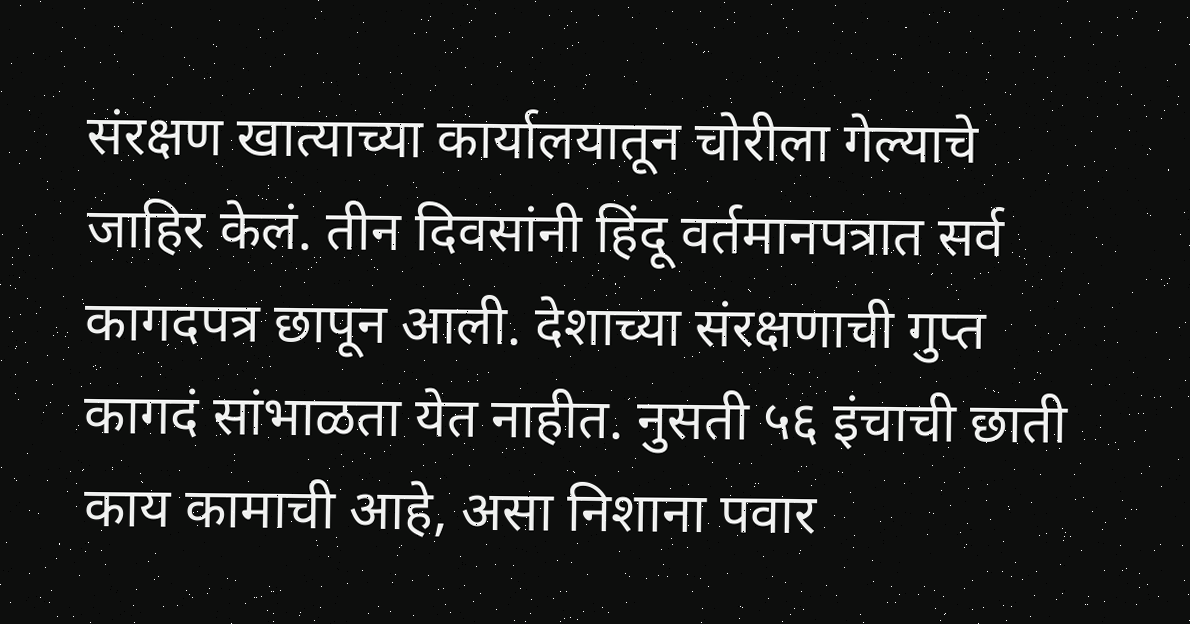संरक्षण खात्याच्या कार्यालयातून चोरीला गेल्याचे जाहिर केलं. तीन दिवसांनी हिंदू वर्तमानपत्रात सर्व कागदपत्र छापून आली. देशाच्या संरक्षणाची गुप्त कागदं सांभाळता येत नाहीत. नुसती ५६ इंचाची छाती काय कामाची आहे, असा निशाना पवार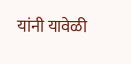यांनी यावेळी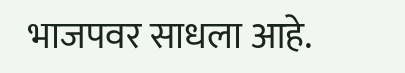भाजपवर साधला आहे.